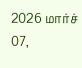2026 மார்ச் 07,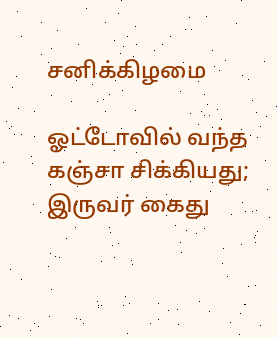சனிக்கிழமை

ஓட்டோவில் வந்த கஞ்சா சிக்கியது; இருவர் கைது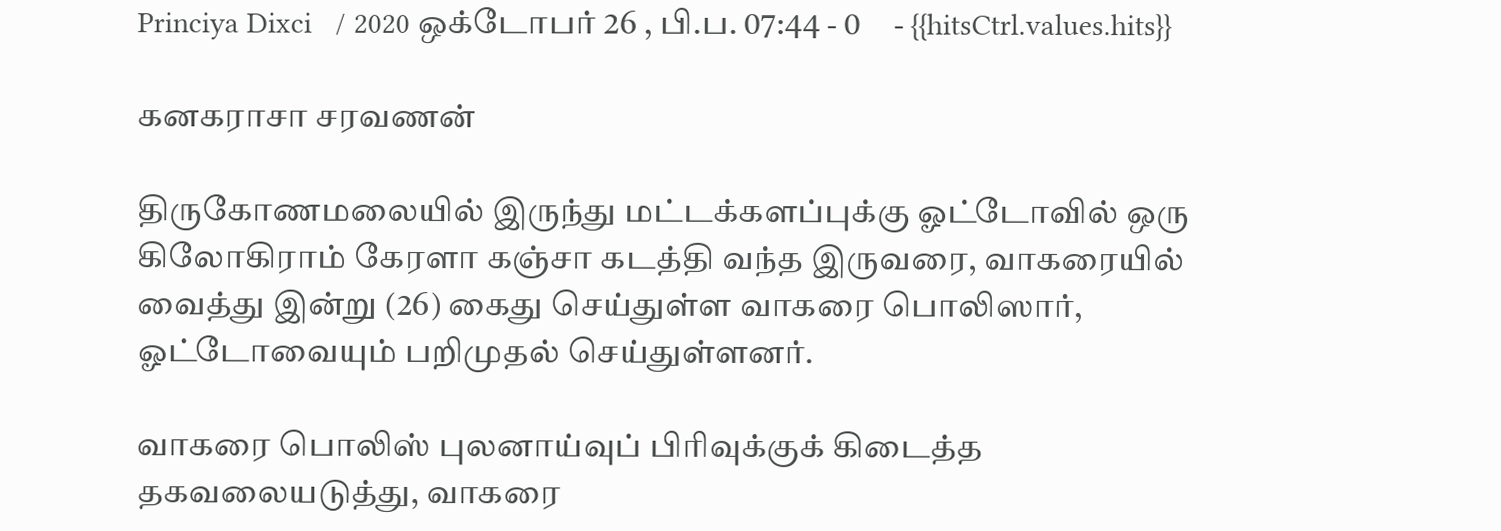Princiya Dixci   / 2020 ஒக்டோபர் 26 , பி.ப. 07:44 - 0     - {{hitsCtrl.values.hits}}

கனகராசா சரவணன்

திருகோணமலையில் இருந்து மட்டக்களப்புக்கு ஓட்டோவில் ஒரு கிலோகிராம் கேரளா கஞ்சா கடத்தி வந்த இருவரை, வாகரையில் வைத்து இன்று (26) கைது செய்துள்ள வாகரை பொலிஸார், ஓட்டோவையும் பறிமுதல் செய்துள்ளனர்.

வாகரை பொலிஸ் புலனாய்வுப் பிரிவுக்குக் கிடைத்த தகவலையடுத்து, வாகரை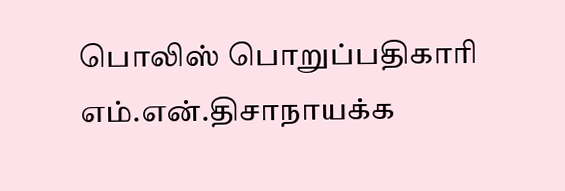பொலிஸ் பொறுப்பதிகாரி எம்.என்.திசாநாயக்க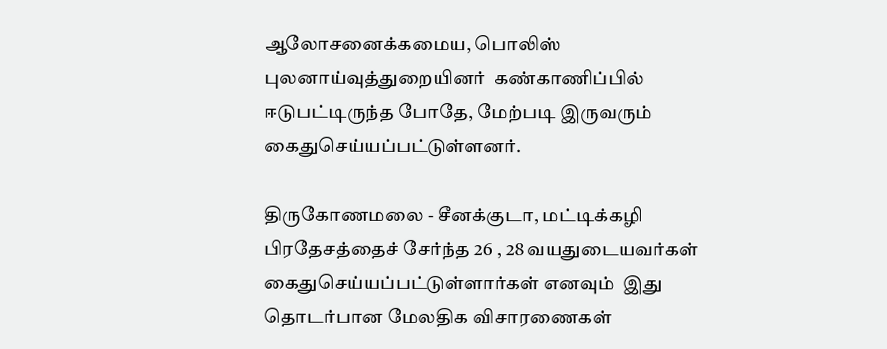ஆலோசனைக்கமைய, பொலிஸ் புலனாய்வுத்துறையினர்  கண்காணிப்பில் ஈடுபட்டிருந்த போதே, மேற்படி இருவரும் கைதுசெய்யப்பட்டுள்ளனர்.

திருகோணமலை - சீனக்குடா, மட்டிக்கழி பிரதேசத்தைச் சேர்ந்த 26 , 28 வயதுடையவர்கள் கைதுசெய்யப்பட்டுள்ளார்கள் எனவும்  இது தொடர்பான மேலதிக விசாரணைகள்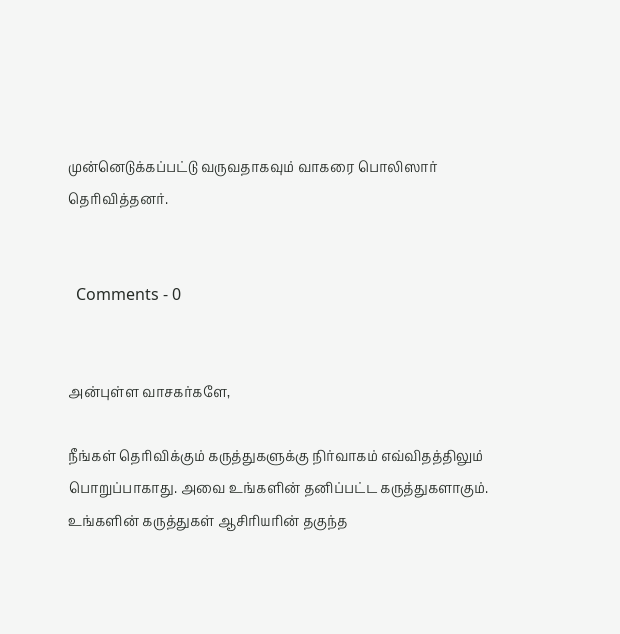முன்னெடுக்கப்பட்டு வருவதாகவும் வாகரை பொலிஸார் தெரிவித்தனர்.


  Comments - 0


அன்புள்ள வாசகர்களே,

நீங்கள் தெரிவிக்கும் கருத்துகளுக்கு நிர்வாகம் எவ்விதத்திலும் பொறுப்பாகாது. அவை உங்களின் தனிப்பட்ட கருத்துகளாகும். உங்களின் கருத்துகள் ஆசிரியரின் தகுந்த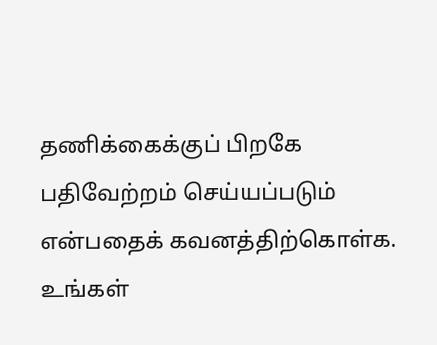தணிக்கைக்குப் பிறகே பதிவேற்றம் செய்யப்படும் என்பதைக் கவனத்திற்கொள்க. உங்கள்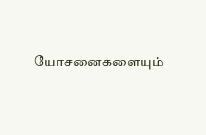யோசனைகளையும்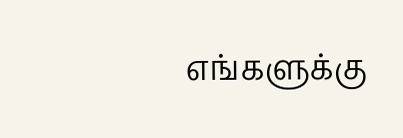எங்களுக்கு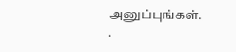அனுப்புங்கள். .